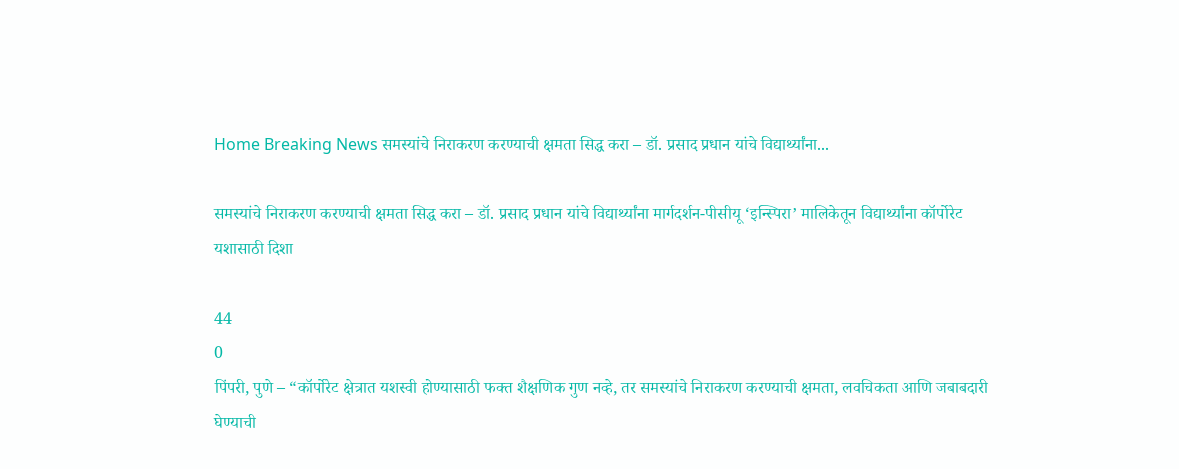Home Breaking News समस्यांचे निराकरण करण्याची क्षमता सिद्ध करा – डॉ. प्रसाद प्रधान यांचे विद्यार्थ्यांना...

समस्यांचे निराकरण करण्याची क्षमता सिद्ध करा – डॉ. प्रसाद प्रधान यांचे विद्यार्थ्यांना मार्गदर्शन-पीसीयू ‘इन्स्पिरा’ मालिकेतून विद्यार्थ्यांना कॉर्पोरेट यशासाठी दिशा

44
0
पिंपरी, पुणे – “कॉर्पोरेट क्षेत्रात यशस्वी होण्यासाठी फक्त शैक्षणिक गुण नव्हे, तर समस्यांचे निराकरण करण्याची क्षमता, लवचिकता आणि जबाबदारी घेण्याची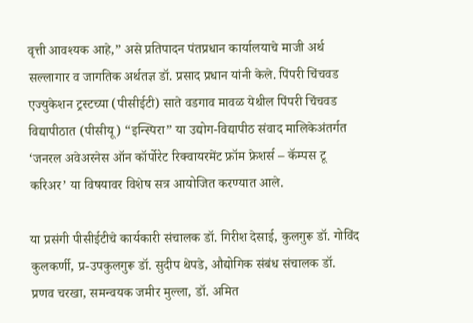वृत्ती आवश्यक आहे,” असे प्रतिपादन पंतप्रधान कार्यालयाचे माजी अर्थ सल्लागार व जागतिक अर्थतज्ञ डॉ. प्रसाद प्रधान यांनी केले. पिंपरी चिंचवड एज्युकेशन ट्रस्टच्या (पीसीईटी) साते वडगाव मावळ येथील पिंपरी चिंचवड विद्यापीठात (पीसीयू) “इन्स्पिरा” या उद्योग-विद्यापीठ संवाद मालिकेअंतर्गत ‘जनरल अवेअरनेस ऑन कॉर्पोरेट रिक्वायरमेंट फ्रॉम फ्रेशर्स – कॅम्पस टू करिअर’ या विषयावर विशेष सत्र आयोजित करण्यात आले.

या प्रसंगी पीसीईटीचे कार्यकारी संचालक डॉ. गिरीश देसाई, कुलगुरू डॉ. गोविंद कुलकर्णी, प्र-उपकुलगुरू डॉ. सुदीप थेपडे, औद्योगिक संबंध संचालक डॉ. प्रणव चरखा, समन्वयक जमीर मुल्ला, डॉ. अमित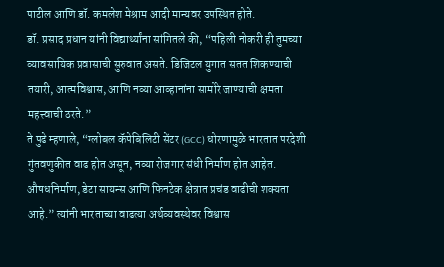पाटील आणि डॉ. कमलेश मेश्राम आदी मान्यवर उपस्थित होते.
डॉ. प्रसाद प्रधान यांनी विद्यार्थ्यांना सांगितले की, “पहिली नोकरी ही तुमच्या व्यावसायिक प्रवासाची सुरुवात असते. डिजिटल युगात सतत शिकण्याची तयारी, आत्मविश्वास, आणि नव्या आव्हानांना सामोरे जाण्याची क्षमता महत्त्वाची ठरते.”
ते पुढे म्हणाले, “ग्लोबल कॅपेबिलिटी सेंटर (GCC) धोरणामुळे भारतात परदेशी गुंतवणुकीत वाढ होत असून, नव्या रोजगार संधी निर्माण होत आहेत. औषधनिर्माण, डेटा सायन्स आणि फिनटेक क्षेत्रात प्रचंड वाढीची शक्यता आहे.” त्यांनी भारताच्या वाढत्या अर्थव्यवस्थेवर विश्वास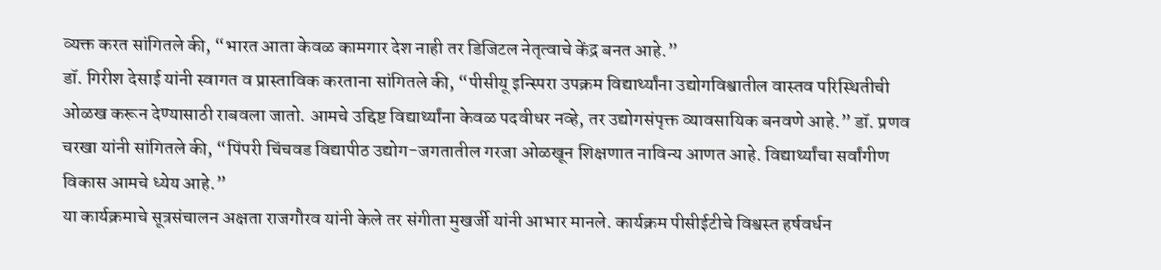व्यक्त करत सांगितले की, “भारत आता केवळ कामगार देश नाही तर डिजिटल नेतृत्वाचे केंद्र बनत आहे.”
डॉ. गिरीश देसाई यांनी स्वागत व प्रास्ताविक करताना सांगितले की, “पीसीयू इन्स्पिरा उपक्रम विद्यार्थ्यांना उद्योगविश्वातील वास्तव परिस्थितीची ओळख करून देण्यासाठी राबवला जातो. आमचे उद्दिष्ट विद्यार्थ्यांना केवळ पदवीधर नव्हे, तर उद्योगसंपृक्त व्यावसायिक बनवणे आहे.” डॉ. प्रणव चरखा यांनी सांगितले की, “पिंपरी चिंचवड विद्यापीठ उद्योग-जगतातील गरजा ओळखून शिक्षणात नाविन्य आणत आहे. विद्यार्थ्यांचा सर्वांगीण विकास आमचे ध्येय आहे.”
या कार्यक्रमाचे सूत्रसंचालन अक्षता राजगौरव यांनी केले तर संगीता मुखर्जी यांनी आभार मानले. कार्यक्रम पीसीईटीचे विश्वस्त हर्षवर्धन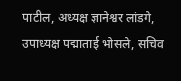पाटील, अध्यक्ष ज्ञानेश्वर लांडगे, उपाध्यक्ष पद्माताई भोसले, सचिव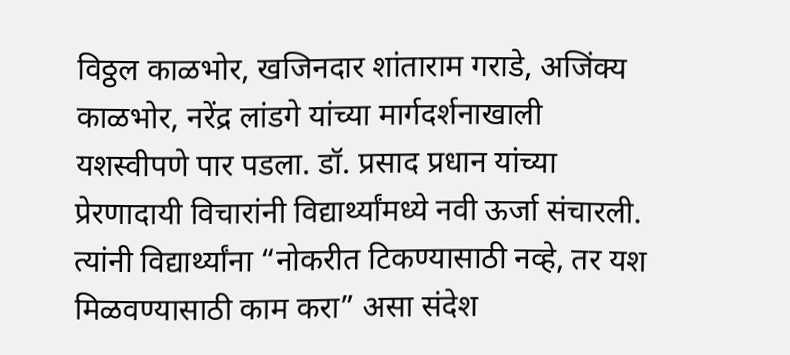विठ्ठल काळभोर, खजिनदार शांताराम गराडे, अजिंक्य काळभोर, नरेंद्र लांडगे यांच्या मार्गदर्शनाखाली यशस्वीपणे पार पडला. डॉ. प्रसाद प्रधान यांच्या प्रेरणादायी विचारांनी विद्यार्थ्यांमध्ये नवी ऊर्जा संचारली. त्यांनी विद्यार्थ्यांना “नोकरीत टिकण्यासाठी नव्हे, तर यश मिळवण्यासाठी काम करा” असा संदेश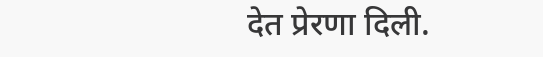देत प्रेरणा दिली.